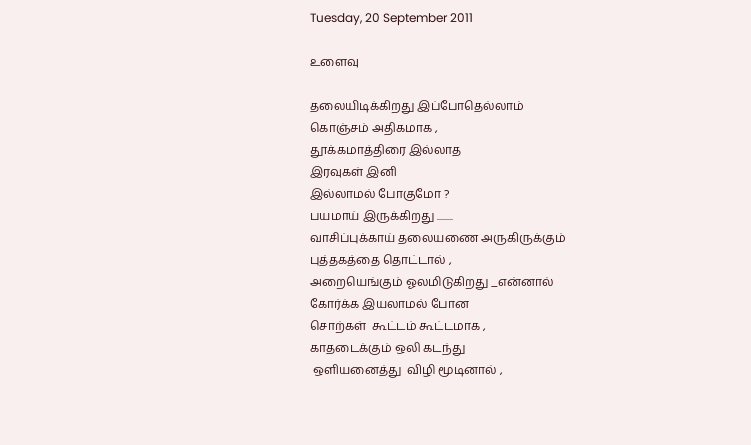Tuesday, 20 September 2011

உளைவு

தலையிடிக்கிறது இப்போதெல்லாம்
கொஞ்சம் அதிகமாக ,
தூக்கமாத்திரை இல்லாத
இரவுகள் இனி
இல்லாமல் போகுமோ ?
பயமாய் இருக்கிறது ........
வாசிப்புக்காய் தலையணை அருகிருக்கும்
புத்தகத்தை தொட்டால் ,
அறையெங்கும் ஓலமிடுகிறது _என்னால்
கோர்க்க இயலாமல் போன
சொற்கள்  ௬ட்டம் ௬ட்டமாக ,
காதடைக்கும் ஒலி கடந்து
 ஒளியனைத்து  விழி மூடினால் ,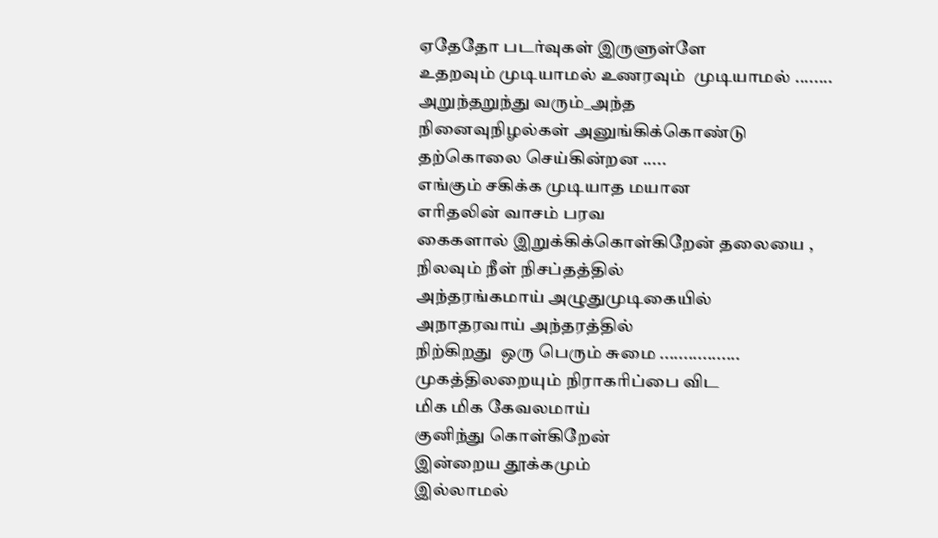ஏதேதோ படர்வுகள் இருளுள்ளே
உதறவும் முடியாமல் உணரவும்  முடியாமல் ........
அறுந்தறுந்து வரும்_அந்த
நினைவுநிழல்கள் அனுங்கிக்கொண்டு
தற்கொலை செய்கின்றன .....
எங்கும் சகிக்க முடியாத மயான
எரிதலின் வாசம் பரவ
கைகளால் இறுக்கிக்கொள்கிறேன் தலையை ,
நிலவும் நீள் நிசப்தத்தில்
அந்தரங்கமாய் அழுதுமுடிகையில்
அநாதரவாய் அந்தரத்தில்
நிற்கிறது  ஒரு பெரும் சுமை .................
முகத்திலறையும் நிராகரிப்பை விட
மிக மிக கேவலமாய்
குனிந்து கொள்கிறேன்
இன்றைய தூக்கமும்
இல்லாமல்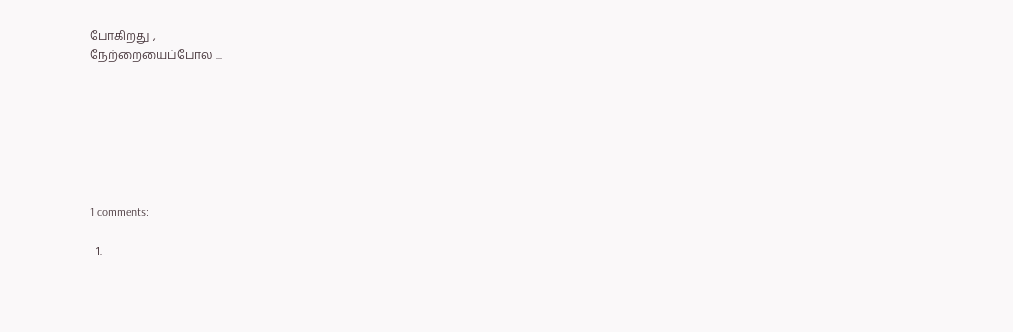போகிறது ,
நேற்றையைப்போல ...







1 comments:

  1.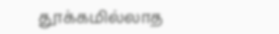தூக்கமில்லாத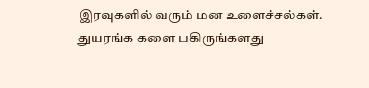இரவுகளில் வரும் மன உளைச்சல்கள். துயரங்க களை பகிருங்களது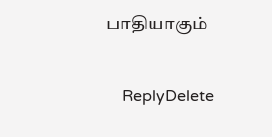பாதியாகும்

    ReplyDelete